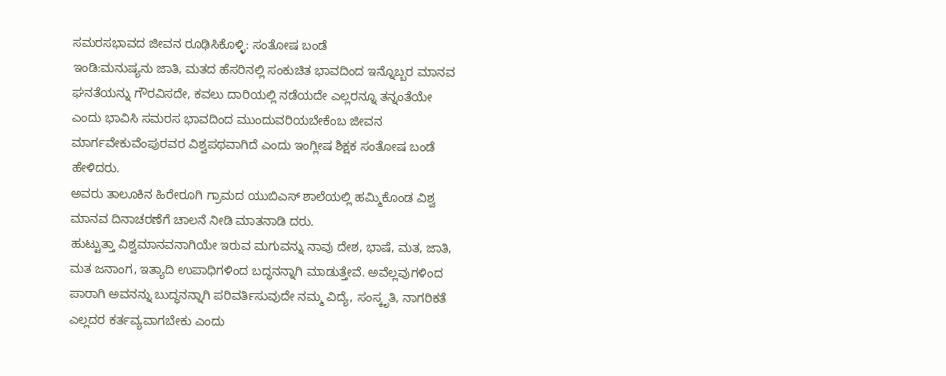ಸಮರಸಭಾವದ ಜೀವನ ರೂಢಿಸಿಕೊಳ್ಳಿ: ಸಂತೋಷ ಬಂಡೆ
ಇಂಡಿ:ಮನುಷ್ಯನು ಜಾತಿ, ಮತದ ಹೆಸರಿನಲ್ಲಿ ಸಂಕುಚಿತ ಭಾವದಿಂದ ಇನ್ನೊಬ್ಬರ ಮಾನವ ಘನತೆಯನ್ನು ಗೌರವಿಸದೇ, ಕವಲು ದಾರಿಯಲ್ಲಿ ನಡೆಯದೇ ಎಲ್ಲರನ್ನೂ ತನ್ನಂತೆಯೇ ಎಂದು ಭಾವಿಸಿ ಸಮರಸ ಭಾವದಿಂದ ಮುಂದುವರಿಯಬೇಕೆಂಬ ಜೀವನ ಮಾರ್ಗವೇಕುವೆಂಪುರವರ ವಿಶ್ವಪಥವಾಗಿದೆ ಎಂದು ಇಂಗ್ಲೀಷ ಶಿಕ್ಷಕ ಸಂತೋಷ ಬಂಡೆ ಹೇಳಿದರು.
ಅವರು ತಾಲೂಕಿನ ಹಿರೇರೂಗಿ ಗ್ರಾಮದ ಯುಬಿಎಸ್ ಶಾಲೆಯಲ್ಲಿ ಹಮ್ಮಿಕೊಂಡ ವಿಶ್ವ ಮಾನವ ದಿನಾಚರಣೆಗೆ ಚಾಲನೆ ನೀಡಿ ಮಾತನಾಡಿ ದರು.
ಹುಟ್ಟುತ್ತಾ ವಿಶ್ವಮಾನವನಾಗಿಯೇ ಇರುವ ಮಗುವನ್ನು ನಾವು ದೇಶ, ಭಾಷೆ, ಮತ, ಜಾತಿ, ಮತ ಜನಾಂಗ, ಇತ್ಯಾದಿ ಉಪಾಧಿಗಳಿಂದ ಬದ್ಧನನ್ನಾಗಿ ಮಾಡುತ್ತೇವೆ. ಅವೆಲ್ಲವುಗಳಿಂದ ಪಾರಾಗಿ ಅವನನ್ನು ಬುದ್ಧನನ್ನಾಗಿ ಪರಿವರ್ತಿಸುವುದೇ ನಮ್ಮ ವಿದ್ಯೆ, ಸಂಸ್ಕೃತಿ, ನಾಗರಿಕತೆ ಎಲ್ಲದರ ಕರ್ತವ್ಯವಾಗಬೇಕು ಎಂದು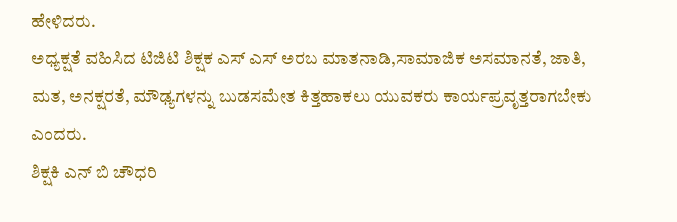ಹೇಳಿದರು.
ಅಧ್ಯಕ್ಷತೆ ವಹಿಸಿದ ಟಿಜಿಟಿ ಶಿಕ್ಷಕ ಎಸ್ ಎಸ್ ಅರಬ ಮಾತನಾಡಿ,ಸಾಮಾಜಿಕ ಅಸಮಾನತೆ, ಜಾತಿ, ಮತ, ಅನಕ್ಷರತೆ, ಮೌಢ್ಯಗಳನ್ನು ಬುಡಸಮೇತ ಕಿತ್ತಹಾಕಲು ಯುವಕರು ಕಾರ್ಯಪ್ರವೃತ್ತರಾಗಬೇಕು ಎಂದರು.
ಶಿಕ್ಷಕಿ ಎನ್ ಬಿ ಚೌಧರಿ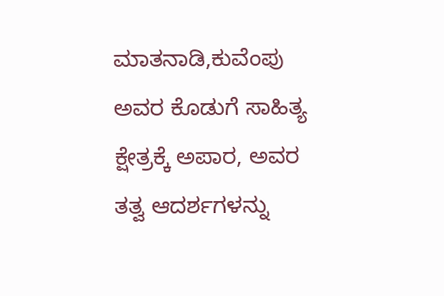ಮಾತನಾಡಿ,ಕುವೆಂಪು ಅವರ ಕೊಡುಗೆ ಸಾಹಿತ್ಯ ಕ್ಷೇತ್ರಕ್ಕೆ ಅಪಾರ, ಅವರ ತತ್ವ ಆದರ್ಶಗಳನ್ನು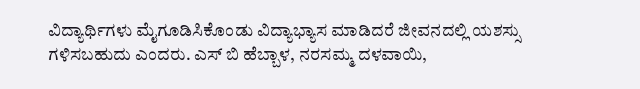ವಿದ್ಯಾರ್ಥಿಗಳು ಮೈಗೂಡಿಸಿಕೊಂಡು ವಿದ್ಯಾಭ್ಯಾಸ ಮಾಡಿದರೆ ಜೀವನದಲ್ಲಿ ಯಶಸ್ಸು ಗಳಿಸಬಹುದು ಎಂದರು. ಎಸ್ ಬಿ ಹೆಬ್ಬಾಳ, ನರಸಮ್ಮ ದಳವಾಯಿ,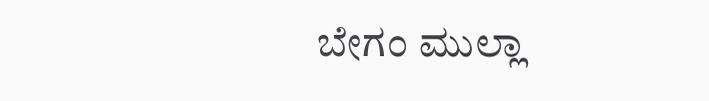ಬೇಗಂ ಮುಲ್ಲಾ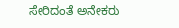ಸೇರಿದಂತೆ ಅನೇಕರು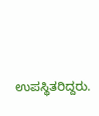ಉಪಸ್ಥಿತರಿದ್ದರು.